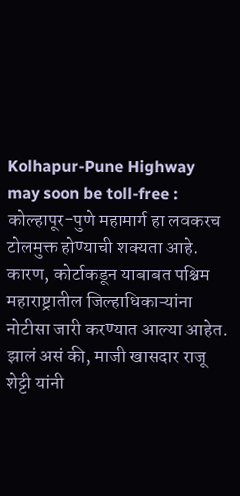Kolhapur-Pune Highway may soon be toll-free : कोल्हापूर-पुणे महामार्ग हा लवकरच टोलमुक्त होण्याची शक्यता आहे. कारण, कोर्टाकडून याबाबत पश्चिम महाराष्ट्रातील जिल्हाधिकाऱ्यांना नोटीसा जारी करण्यात आल्या आहेत. झालं असं की, माजी खासदार राजू शेट्टी यांनी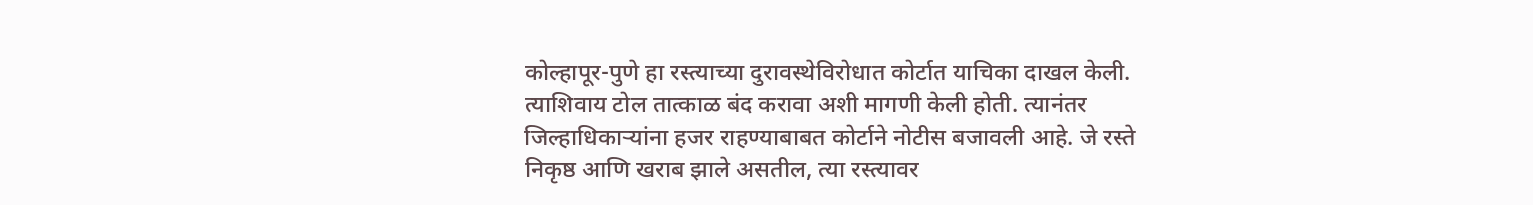कोल्हापूर-पुणे हा रस्त्याच्या दुरावस्थेविरोधात कोर्टात याचिका दाखल केली. त्याशिवाय टोल तात्काळ बंद करावा अशी मागणी केली होती. त्यानंतर जिल्हाधिकाऱ्यांना हजर राहण्याबाबत कोर्टाने नोटीस बजावली आहे. जे रस्ते निकृष्ठ आणि खराब झाले असतील, त्या रस्त्यावर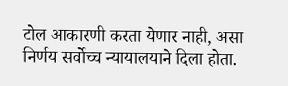टोल आकारणी करता येणार नाही, असा निर्णय सर्वोच्च न्यायालयाने दिला होता.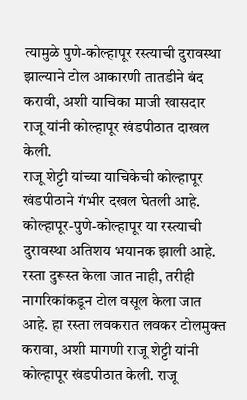त्यामुळे पुणे-कोल्हापूर रस्त्याची दुरावस्था झाल्याने टोल आकारणी तातडीने बंद करावी, अशी याचिका माजी खासदार राजू यांनी कोल्हापूर खंडपीठात दाखल केली.
राजू शेट्टी यांच्या याचिकेची कोल्हापूर खंडपीठाने गंभीर दखल घेतली आहे. कोल्हापूर-पुणे-कोल्हापूर या रस्त्याची दुरावस्था अतिशय भयानक झाली आहे. रस्ता दुरूस्त केला जात नाही, तरीही नागरिकांकडून टोल वसूल केला जात आहे. हा रस्ता लवकरात लवकर टोलमुक्त करावा, अशी मागणी राजू शेट्टी यांनी कोल्हापूर खंडपीठात केली. राजू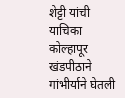शेट्टी यांची याचिका कोल्हापूर खंडपीठाने गांभीर्याने घेतली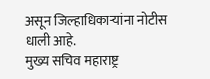असून जिल्हाधिकाऱ्यांना नोटीस धाली आहे.
मुख्य सचिव महाराष्ट्र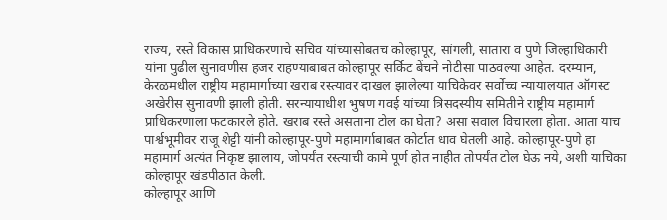राज्य, रस्ते विकास प्राधिकरणाचे सचिव यांच्यासोबतच कोल्हापूर, सांगली, सातारा व पुणे जिल्हाधिकारी यांना पुढील सुनावणीस हजर राहण्याबाबत कोल्हापूर सर्किट बेंचने नोटीसा पाठवल्या आहेत. दरम्यान, केरळमधील राष्ट्रीय महामार्गाच्या खराब रस्त्यावर दाखल झालेल्या याचिकेवर सर्वोच्च न्यायालयात ऑगस्ट अखेरीस सुनावणी झाली होती. सरन्यायाधीश भुषण गवई यांच्या त्रिसदस्यीय समितीने राष्ट्रीय महामार्ग प्राधिकरणाला फटकारले होते. खराब रस्ते असताना टोल का घेता? असा सवाल विचारला होता. आता याच पार्श्वभूमीवर राजू शेट्टी यांनी कोल्हापूर-पुणे महामार्गाबाबत कोर्टात धाव घेतली आहे. कोल्हापूर-पुणे हा महामार्ग अत्यंत निकृष्ट झालाय, जोपर्यंत रस्त्याची कामे पूर्ण होत नाहीत तोपर्यंत टोल घेऊ नये, अशी याचिका कोल्हापूर खंडपीठात केली.
कोल्हापूर आणि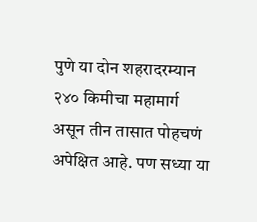पुणे या दोन शहरादरम्यान २४० किमीचा महामार्ग असून तीन तासात पोहचणं अपेक्षित आहे. पण सध्या या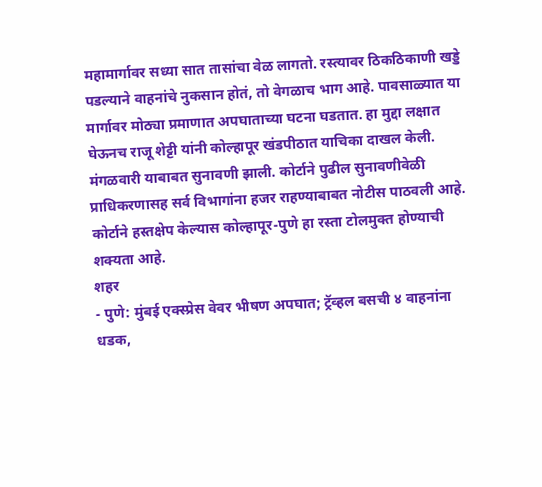महामार्गावर सध्या सात तासांचा वेळ लागतो. रस्त्यावर ठिकठिकाणी खड्डे पडल्याने वाहनांचे नुकसान होतं, तो वेगळाच भाग आहे. पावसाळ्यात या मार्गावर मोठ्या प्रमाणात अपघाताच्या घटना घडतात. हा मुद्दा लक्षात घेऊनच राजू शेट्टी यांनी कोल्हापूर खंडपीठात याचिका दाखल केली. मंगळवारी याबाबत सुनावणी झाली. कोर्टाने पुढील सुनावणीवेळी प्राधिकरणासह सर्व विभागांना हजर राहण्याबाबत नोटीस पाठवली आहे. कोर्टाने हस्तक्षेप केल्यास कोल्हापूर-पुणे हा रस्ता टोलमुक्त होण्याची शक्यता आहे.
शहर
- पुणे: मुंबई एक्स्प्रेस वेवर भीषण अपघात; ट्रॅव्हल बसची ४ वाहनांना धडक,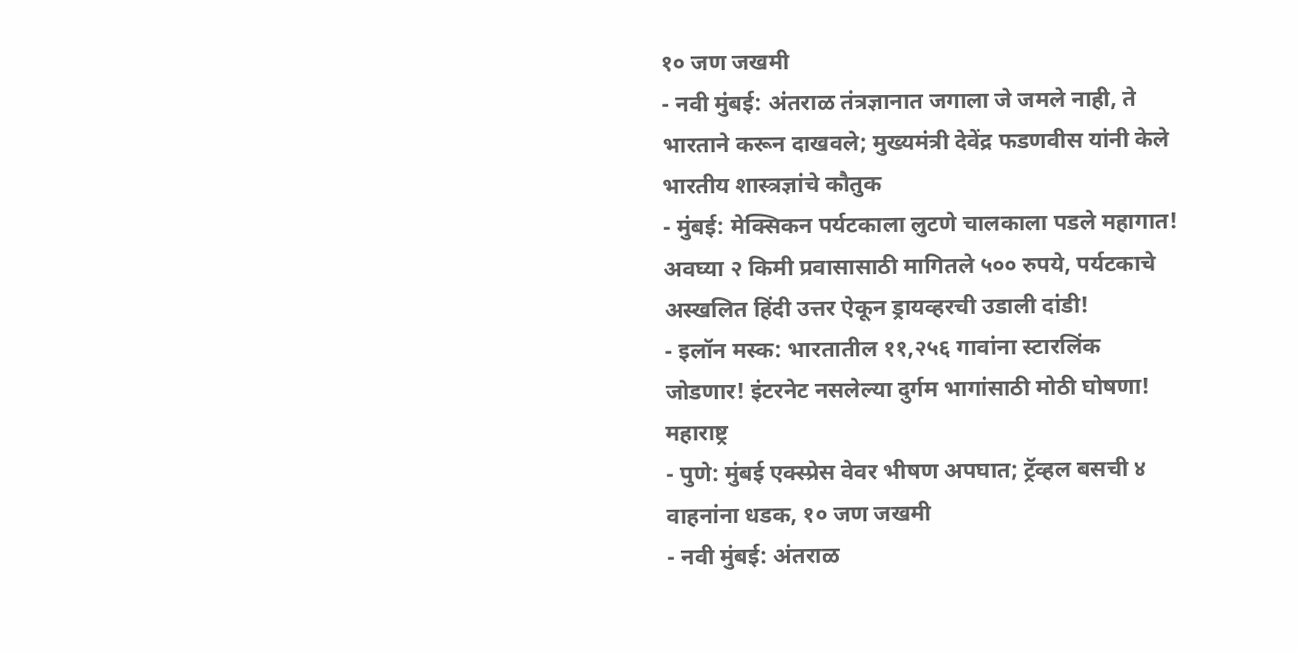१० जण जखमी
- नवी मुंबई: अंतराळ तंत्रज्ञानात जगाला जे जमले नाही, ते भारताने करून दाखवले; मुख्यमंत्री देवेंद्र फडणवीस यांनी केले भारतीय शास्त्रज्ञांचे कौतुक
- मुंबई: मेक्सिकन पर्यटकाला लुटणे चालकाला पडले महागात! अवघ्या २ किमी प्रवासासाठी मागितले ५०० रुपये, पर्यटकाचे अस्खलित हिंदी उत्तर ऐकून ड्रायव्हरची उडाली दांडी!
- इलॉन मस्क: भारतातील ११,२५६ गावांना स्टारलिंक जोडणार! इंटरनेट नसलेल्या दुर्गम भागांसाठी मोठी घोषणा!
महाराष्ट्र
- पुणे: मुंबई एक्स्प्रेस वेवर भीषण अपघात; ट्रॅव्हल बसची ४ वाहनांना धडक, १० जण जखमी
- नवी मुंबई: अंतराळ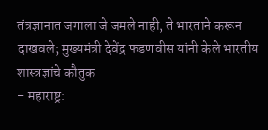तंत्रज्ञानात जगाला जे जमले नाही, ते भारताने करून दाखवले; मुख्यमंत्री देवेंद्र फडणवीस यांनी केले भारतीय शास्त्रज्ञांचे कौतुक
- महाराष्ट्र: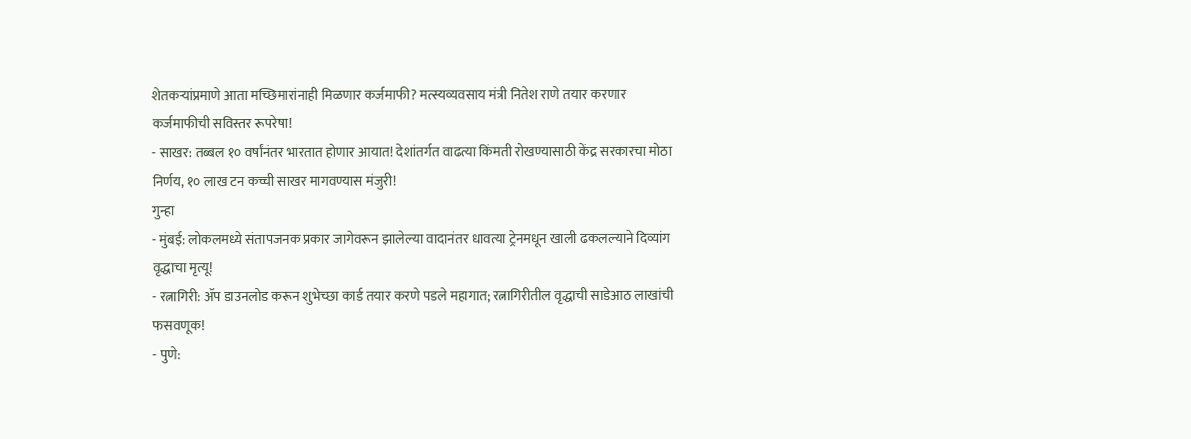शेतकऱ्यांप्रमाणे आता मच्छिमारांनाही मिळणार कर्जमाफी? मत्स्यव्यवसाय मंत्री नितेश राणे तयार करणार कर्जमाफीची सविस्तर रूपरेषा!
- साखर: तब्बल १० वर्षांनंतर भारतात होणार आयात! देशांतर्गत वाढत्या किंमती रोखण्यासाठी केंद्र सरकारचा मोठा निर्णय, १० लाख टन कच्ची साखर मागवण्यास मंजुरी!
गुन्हा
- मुंबई: लोकलमध्ये संतापजनक प्रकार जागेवरून झालेल्या वादानंतर धावत्या ट्रेनमधून खाली ढकलल्याने दिव्यांग वृद्धाचा मृत्यू!
- रत्नागिरी: ॲप डाउनलोड करून शुभेच्छा कार्ड तयार करणे पडले महागात; रत्नागिरीतील वृद्धाची साडेआठ लाखांची फसवणूक!
- पुणे: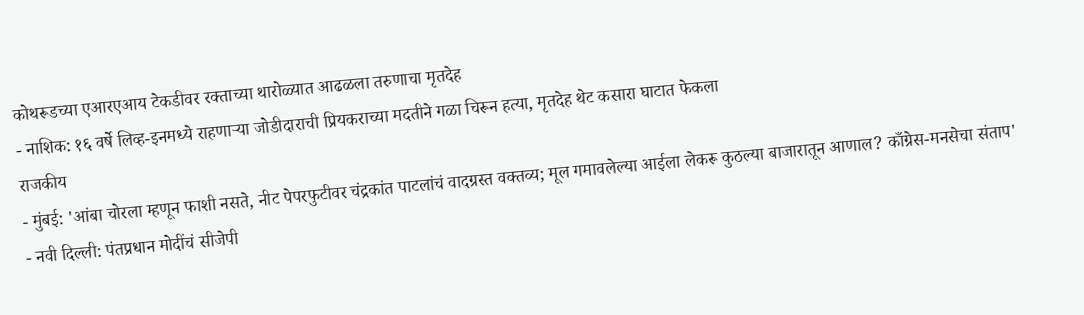कोथरूडच्या एआरएआय टेकडीवर रक्ताच्या थारोळ्यात आढळला तरुणाचा मृतदेह
- नाशिक: १६ वर्षे लिव्ह-इनमध्ये राहणाऱ्या जोडीदाराची प्रियकराच्या मदतीने गळा चिरून हत्या, मृतदेह थेट कसारा घाटात फेकला
राजकीय
- मुंबई: 'आंबा चोरला म्हणून फाशी नसते, नीट पेपरफुटीवर चंद्रकांत पाटलांचं वादग्रस्त वक्तव्य; मूल गमावलेल्या आईला लेकरू कुठल्या बाजारातून आणाल? काँग्रेस-मनसेचा संताप'
- नवी दिल्ली: पंतप्रधान मोदींचं सीजेपी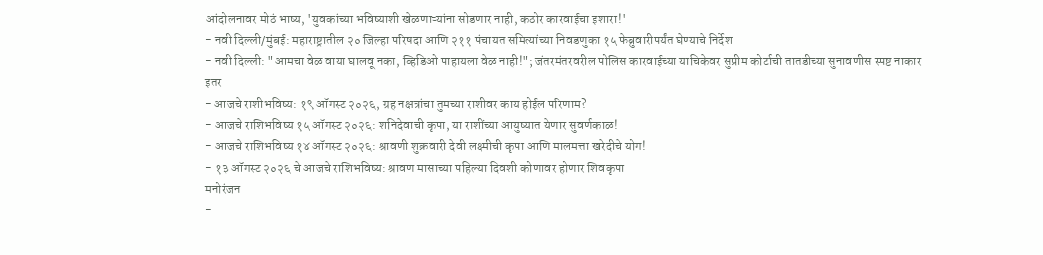आंदोलनावर मोठं भाष्य, 'युवकांच्या भविष्याशी खेळणाऱ्यांना सोडणार नाही, कठोर कारवाईचा इशारा!'
- नवी दिल्ली/मुंबई: महाराष्ट्रातील २० जिल्हा परिषदा आणि २११ पंचायत समित्यांच्या निवडणुका १५ फेब्रुवारीपर्यंत घेण्याचे निर्देश
- नवी दिल्ली: "आमचा वेळ वाया घालवू नका, व्हिडिओ पाहायला वेळ नाही!"; जंतरमंतरवरील पोलिस कारवाईच्या याचिकेवर सुप्रीम कोर्टाची तातडीच्या सुनावणीस स्पष्ट नाकार
इतर
- आजचे राशीभविष्य: १९ ऑगस्ट २०२६, ग्रह नक्षत्रांचा तुमच्या राशीवर काय होईल परिणाम?
- आजचे राशिभविष्य १५ ऑगस्ट २०२६: शनिदेवाची कृपा, या राशींच्या आयुष्यात येणार सुवर्णकाळ!
- आजचे राशिभविष्य १४ ऑगस्ट २०२६: श्रावणी शुक्रवारी देवी लक्ष्मीची कृपा आणि मालमत्ता खरेदीचे योग!
- १३ ऑगस्ट २०२६ चे आजचे राशिभविष्य: श्रावण मासाच्या पहिल्या दिवशी कोणावर होणार शिवकृपा
मनोरंजन
-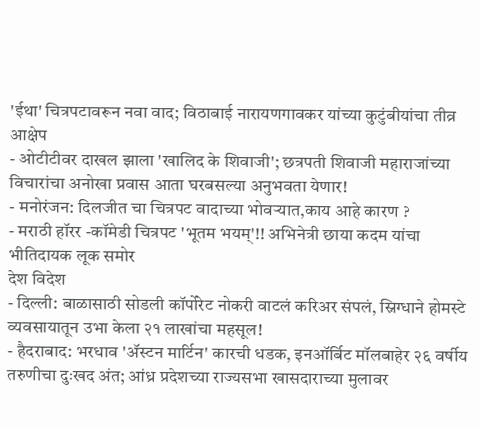'ईथा' चित्रपटावरून नवा वाद; विठाबाई नारायणगावकर यांच्या कुटुंबीयांचा तीव्र आक्षेप
- ओटीटीवर दाखल झाला 'खालिद के शिवाजी'; छत्रपती शिवाजी महाराजांच्या विचारांचा अनोखा प्रवास आता घरबसल्या अनुभवता येणार!
- मनोरंजन: दिलजीत चा चित्रपट वादाच्या भोवऱ्यात,काय आहे कारण ?
- मराठी हॉरर -कॉमेडी चित्रपट 'भूतम भयम्'!! अभिनेत्री छाया कदम यांचा भीतिदायक लूक समोर
देश विदेश
- दिल्ली: बाळासाठी सोडली कॉर्पोरेट नोकरी वाटलं करिअर संपलं, स्निग्धाने होमस्टे व्यवसायातून उभा केला २१ लाखांचा महसूल!
- हैदराबाद: भरधाव 'ॲस्टन मार्टिन' कारची धडक, इनऑर्बिट मॉलबाहेर २६ वर्षीय तरुणीचा दुःखद अंत; आंध्र प्रदेशच्या राज्यसभा खासदाराच्या मुलावर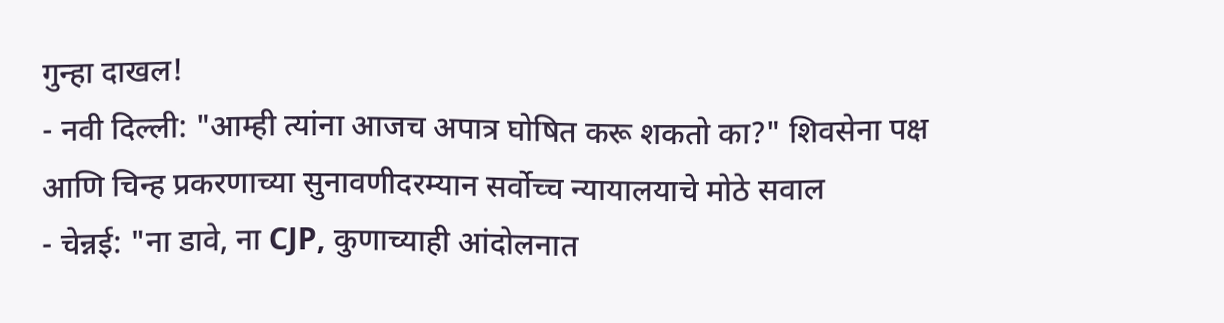गुन्हा दाखल!
- नवी दिल्ली: "आम्ही त्यांना आजच अपात्र घोषित करू शकतो का?" शिवसेना पक्ष आणि चिन्ह प्रकरणाच्या सुनावणीदरम्यान सर्वोच्च न्यायालयाचे मोठे सवाल
- चेन्नई: "ना डावे, ना CJP, कुणाच्याही आंदोलनात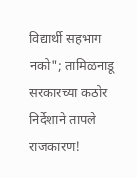विद्यार्थी सहभाग नको"; तामिळनाडू सरकारच्या कठोर निर्देशाने तापले राजकारण!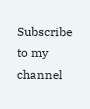Subscribe to my channel